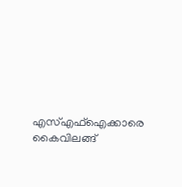എസ്എഫ്ഐക്കാരെ കൈവിലങ്ങ്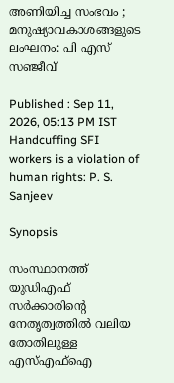അണിയിച്ച സംഭവം ; മനുഷ്യാവകാശങ്ങളുടെ ലംഘനം: പി എസ് സഞ്ജീവ്

Published : Sep 11, 2026, 05:13 PM IST
Handcuffing SFI workers is a violation of human rights: P. S. Sanjeev

Synopsis

സംസ്ഥാനത്ത് യുഡിഎഫ് സർക്കാരിന്റെ നേതൃത്വത്തിൽ വലിയ തോതിലുള്ള എസ്എഫ്ഐ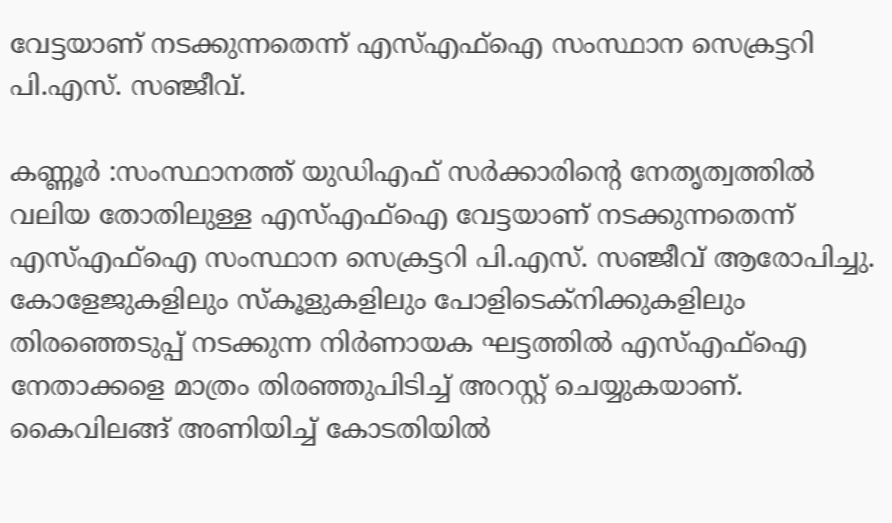വേട്ടയാണ് നടക്കുന്നതെന്ന് എസ്എഫ്ഐ സംസ്ഥാന സെക്രട്ടറി പി.എസ്. സഞ്ജീവ്.

കണ്ണൂർ :സംസ്ഥാനത്ത് യുഡിഎഫ് സർക്കാരിന്റെ നേതൃത്വത്തിൽ വലിയ തോതിലുള്ള എസ്എഫ്ഐ വേട്ടയാണ് നടക്കുന്നതെന്ന് എസ്എഫ്ഐ സംസ്ഥാന സെക്രട്ടറി പി.എസ്. സഞ്ജീവ് ആരോപിച്ചു. കോളേജുകളിലും സ്കൂളുകളിലും പോളിടെക്നിക്കുകളിലും തിരഞ്ഞെടുപ്പ് നടക്കുന്ന നിർണായക ഘട്ടത്തിൽ എസ്എഫ്ഐ നേതാക്കളെ മാത്രം തിരഞ്ഞുപിടിച്ച് അറസ്റ്റ് ചെയ്യുകയാണ്. കൈവിലങ്ങ് അണിയിച്ച് കോടതിയിൽ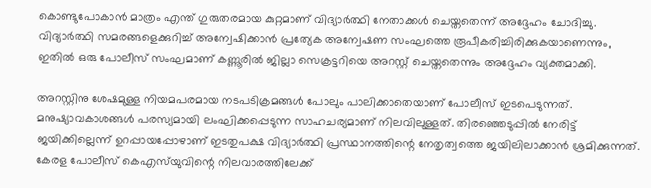കൊണ്ടുപോകാൻ മാത്രം എന്ത് ഗുരുതരമായ കുറ്റമാണ് വിദ്യാർത്ഥി നേതാക്കൾ ചെയ്തതെന്ന് അദ്ദേഹം ചോദിച്ചു. വിദ്യാർത്ഥി സമരങ്ങളെക്കുറിച്ച് അന്വേഷിക്കാൻ പ്രത്യേക അന്വേഷണ സംഘത്തെ രൂപീകരിച്ചിരിക്കുകയാണെന്നും, ഇതിൽ ഒരു പോലീസ് സംഘമാണ് കണ്ണൂരിൽ ജില്ലാ സെക്രട്ടറിയെ അറസ്റ്റ് ചെയ്തതെന്നും അദ്ദേഹം വ്യക്തമാക്കി.

അറസ്റ്റിനു ശേഷമുള്ള നിയമപരമായ നടപടിക്രമങ്ങൾ പോലും പാലിക്കാതെയാണ് പോലീസ് ഇടപെടുന്നത്. മനുഷ്യാവകാശങ്ങൾ പരസ്യമായി ലംഘിക്കപ്പെടുന്ന സാഹചര്യമാണ് നിലവിലുള്ളത്. തിരഞ്ഞെടുപ്പിൽ നേരിട്ട് ജയിക്കില്ലെന്ന് ഉറപ്പായപ്പോഴാണ് ഇടതുപക്ഷ വിദ്യാർത്ഥി പ്രസ്ഥാനത്തിന്റെ നേതൃത്വത്തെ ജയിലിലാക്കാൻ ശ്രമിക്കുന്നത്. കേരള പോലീസ് കെഎസ്‌യുവിന്റെ നിലവാരത്തിലേക്ക്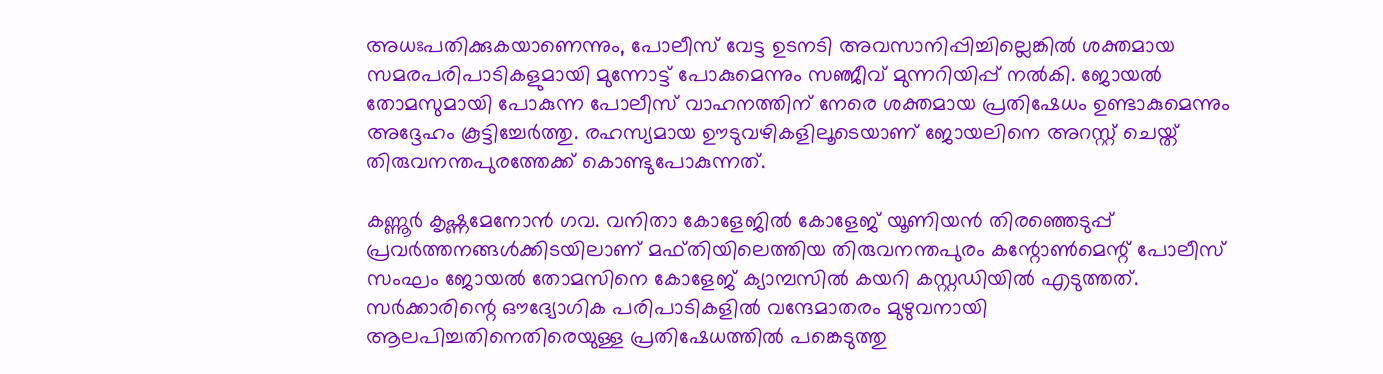അധഃപതിക്കുകയാണെന്നും, പോലീസ് വേട്ട ഉടനടി അവസാനിപ്പിച്ചില്ലെങ്കിൽ ശക്തമായ സമരപരിപാടികളുമായി മുന്നോട്ട് പോകുമെന്നും സഞ്ജീവ് മുന്നറിയിപ്പ് നൽകി. ജോയൽ തോമസുമായി പോകുന്ന പോലീസ് വാഹനത്തിന് നേരെ ശക്തമായ പ്രതിഷേധം ഉണ്ടാകുമെന്നും അദ്ദേഹം കൂട്ടിച്ചേർത്തു. രഹസ്യമായ ഊടുവഴികളിലൂടെയാണ് ജോയലിനെ അറസ്റ്റ് ചെയ്ത് തിരുവനന്തപുരത്തേക്ക് കൊണ്ടുപോകുന്നത്.

കണ്ണൂർ കൃഷ്ണമേനോൻ ഗവ. വനിതാ കോളേജിൽ കോളേജ് യൂണിയൻ തിരഞ്ഞെടുപ്പ് പ്രവർത്തനങ്ങൾക്കിടയിലാണ് മഫ്തിയിലെത്തിയ തിരുവനന്തപുരം കന്റോൺമെന്റ് പോലീസ് സംഘം ജോയൽ തോമസിനെ കോളേജ് ക്യാമ്പസിൽ കയറി കസ്റ്റഡിയിൽ എടുത്തത്. സർക്കാരിന്റെ ഔദ്യോഗിക പരിപാടികളിൽ വന്ദേമാതരം മുഴുവനായി ആലപിച്ചതിനെതിരെയുള്ള പ്രതിഷേധത്തിൽ പങ്കെടുത്തു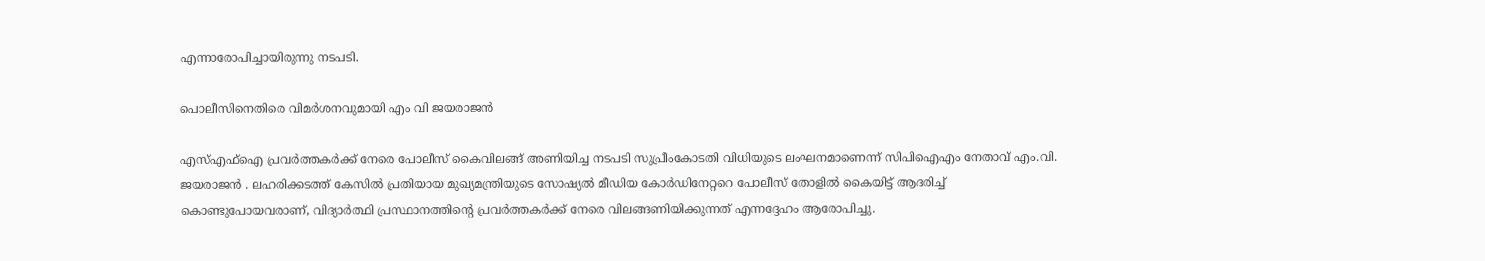എന്നാരോപിച്ചായിരുന്നു നടപടി.

പൊലീസിനെതിരെ വിമർശനവുമായി എം വി ജയരാജൻ

എസ്എഫ്ഐ പ്രവർത്തകർക്ക് നേരെ പോലീസ് കൈവിലങ്ങ് അണിയിച്ച നടപടി സുപ്രീംകോടതി വിധിയുടെ ലംഘനമാണെന്ന് സിപിഐഎം നേതാവ് എം.വി. ജയരാജൻ . ലഹരിക്കടത്ത് കേസിൽ പ്രതിയായ മുഖ്യമന്ത്രിയുടെ സോഷ്യൽ മീഡിയ കോർഡിനേറ്ററെ പോലീസ് തോളിൽ കൈയിട്ട് ആദരിച്ച് കൊണ്ടുപോയവരാണ്, വിദ്യാർത്ഥി പ്രസ്ഥാനത്തിന്റെ പ്രവർത്തകർക്ക് നേരെ വിലങ്ങണിയിക്കുന്നത് എന്നദ്ദേഹം ആരോപിച്ചു.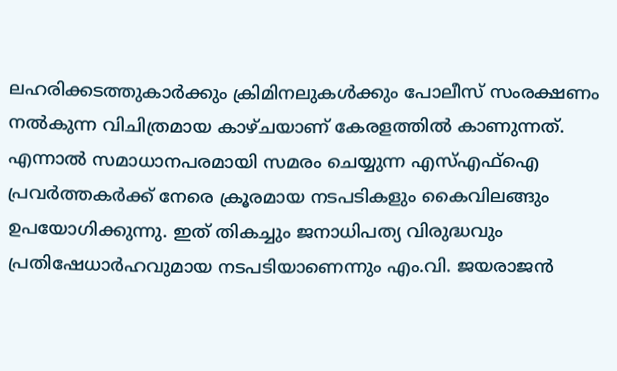ലഹരിക്കടത്തുകാർക്കും ക്രിമിനലുകൾക്കും പോലീസ് സംരക്ഷണം നൽകുന്ന വിചിത്രമായ കാഴ്ചയാണ് കേരളത്തിൽ കാണുന്നത്. എന്നാൽ സമാധാനപരമായി സമരം ചെയ്യുന്ന എസ്എഫ്ഐ പ്രവർത്തകർക്ക് നേരെ ക്രൂരമായ നടപടികളും കൈവിലങ്ങും ഉപയോഗിക്കുന്നു. ഇത് തികച്ചും ജനാധിപത്യ വിരുദ്ധവും പ്രതിഷേധാർഹവുമായ നടപടിയാണെന്നും എം.വി. ജയരാജൻ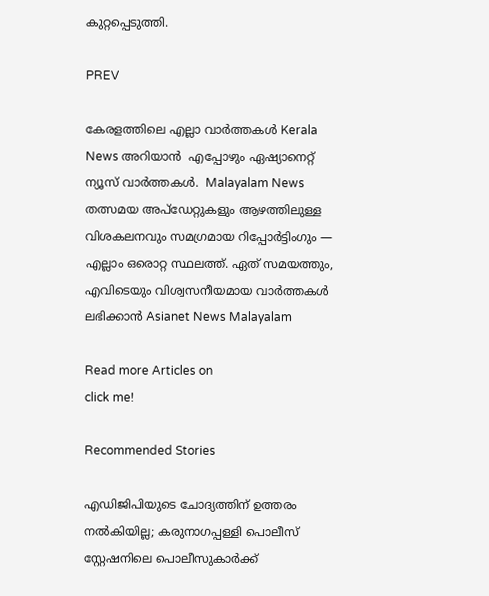കുറ്റപ്പെടുത്തി.

PREV

കേരളത്തിലെ എല്ലാ വാർത്തകൾ Kerala News അറിയാൻ  എപ്പോഴും ഏഷ്യാനെറ്റ് ന്യൂസ് വാർത്തകൾ.  Malayalam News   തത്സമയ അപ്‌ഡേറ്റുകളും ആഴത്തിലുള്ള വിശകലനവും സമഗ്രമായ റിപ്പോർട്ടിംഗും — എല്ലാം ഒരൊറ്റ സ്ഥലത്ത്. ഏത് സമയത്തും, എവിടെയും വിശ്വസനീയമായ വാർത്തകൾ ലഭിക്കാൻ Asianet News Malayalam

Read more Articles on
click me!

Recommended Stories

എഡിജിപിയുടെ ചോദ്യത്തിന് ഉത്തരം നൽകിയില്ല; കരുനാഗപ്പള്ളി പൊലീസ് സ്റ്റേഷനിലെ പൊലീസുകാർക്ക്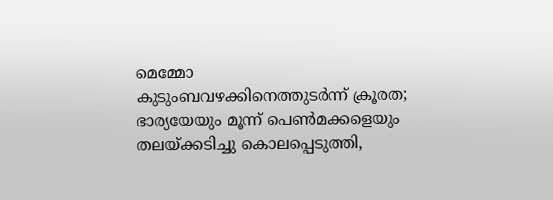മെമ്മോ
കുടുംബവഴക്കിനെത്തുടർന്ന് ക്രൂരത; ഭാര്യയേയും മൂന്ന് പെൺമക്കളെയും തലയ്ക്കടിച്ചു കൊലപ്പെടുത്തി,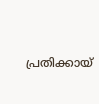പ്രതിക്കായ്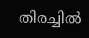തിരച്ചിൽ